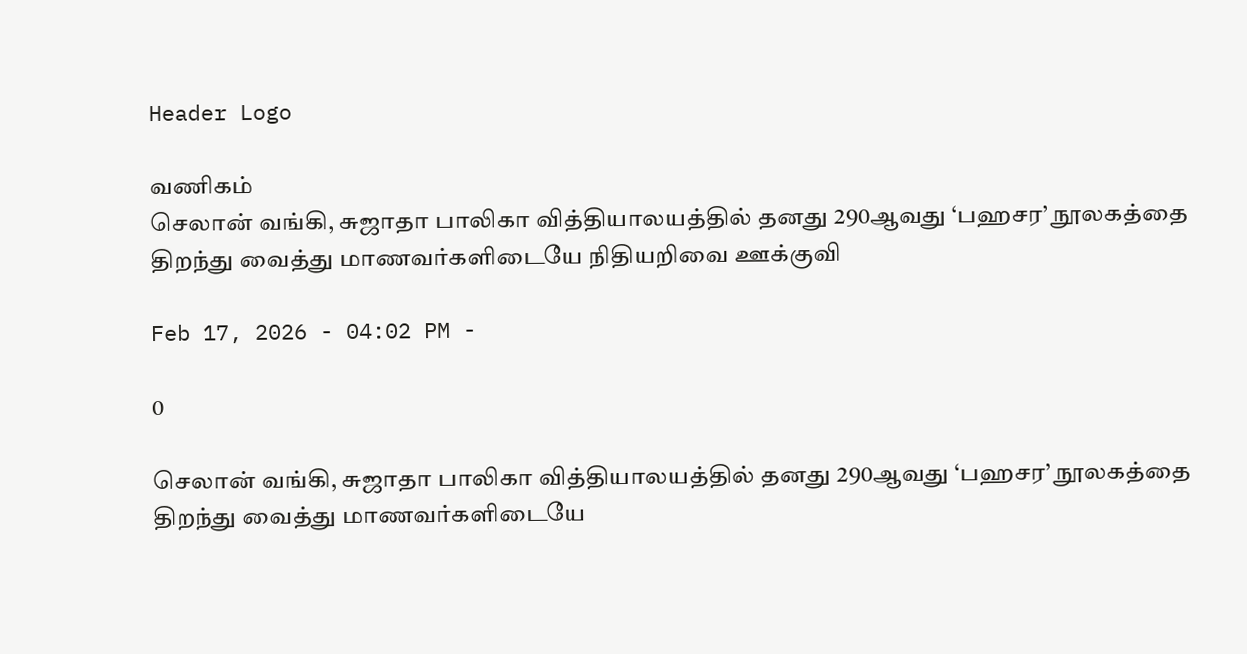Header Logo

வணிகம்
செலான் வங்கி, சுஜாதா பாலிகா வித்தியாலயத்தில் தனது 290ஆவது ‘பஹசர’ நூலகத்தை திறந்து வைத்து மாணவர்களிடையே நிதியறிவை ஊக்குவி

Feb 17, 2026 - 04:02 PM -

0

செலான் வங்கி, சுஜாதா பாலிகா வித்தியாலயத்தில் தனது 290ஆவது ‘பஹசர’ நூலகத்தை திறந்து வைத்து மாணவர்களிடையே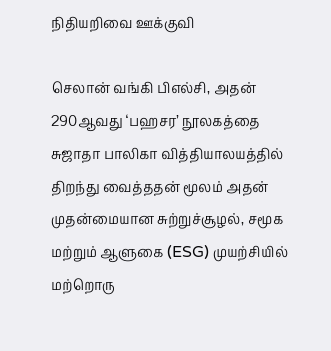நிதியறிவை ஊக்குவி

செலான் வங்கி பிஎல்சி, அதன் 290ஆவது ‘பஹசர’ நூலகத்தை சுஜாதா பாலிகா வித்தியாலயத்தில் திறந்து வைத்ததன் மூலம் அதன் முதன்மையான சுற்றுச்சூழல், சமூக மற்றும் ஆளுகை (ESG) முயற்சியில் மற்றொரு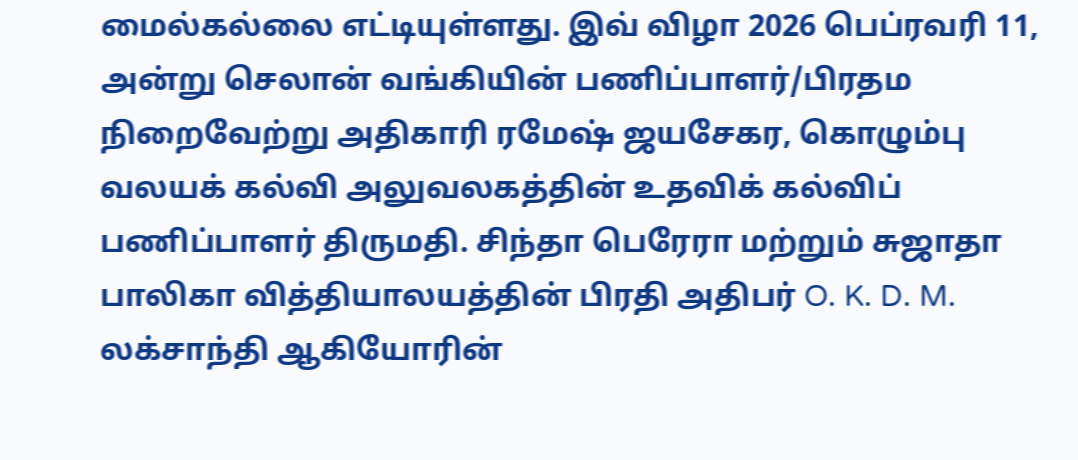மைல்கல்லை எட்டியுள்ளது. இவ் விழா 2026 பெப்ரவரி 11, அன்று செலான் வங்கியின் பணிப்பாளர்/பிரதம நிறைவேற்று அதிகாரி ரமேஷ் ஜயசேகர, கொழும்பு வலயக் கல்வி அலுவலகத்தின் உதவிக் கல்விப் பணிப்பாளர் திருமதி. சிந்தா பெரேரா மற்றும் சுஜாதா பாலிகா வித்தியாலயத்தின் பிரதி அதிபர் O. K. D. M. லக்சாந்தி ஆகியோரின்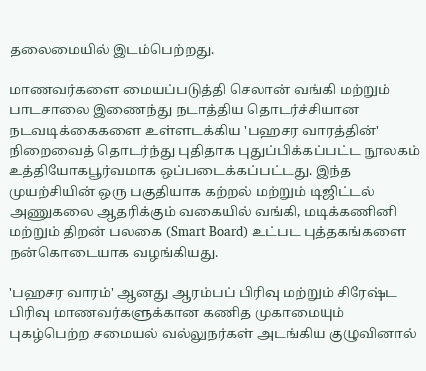தலைமையில் இடம்பெற்றது.

மாணவர்களை மையப்படுத்தி செலான் வங்கி மற்றும் பாடசாலை இணைந்து நடாத்திய தொடர்ச்சியான நடவடிக்கைகளை உள்ளடக்கிய 'பஹசர வாரத்தின்' நிறைவைத் தொடர்ந்து புதிதாக புதுப்பிக்கப்பட்ட நூலகம் உத்தியோகபூர்வமாக ஒப்படைக்கப்பட்டது. இந்த முயற்சியின் ஒரு பகுதியாக கற்றல் மற்றும் டிஜிட்டல் அணுகலை ஆதரிக்கும் வகையில் வங்கி, மடிக்கணினி மற்றும் திறன் பலகை (Smart Board) உட்பட புத்தகங்களை நன்கொடையாக வழங்கியது.

'பஹசர வாரம்' ஆனது ஆரம்பப் பிரிவு மற்றும் சிரேஷ்ட பிரிவு மாணவர்களுக்கான கணித முகாமையும் புகழ்பெற்ற சமையல் வல்லுநர்கள் அடங்கிய குழுவினால்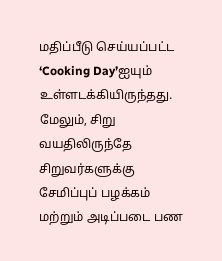மதிப்பீடு செய்யப்பட்ட ‘Cooking Day’ஐயும் உள்ளடக்கியிருந்தது. மேலும், சிறு வயதிலிருந்தே சிறுவர்களுக்கு சேமிப்புப் பழக்கம் மற்றும் அடிப்படை பண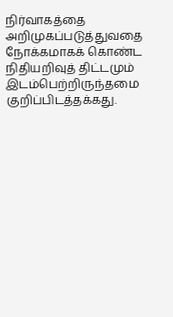நிர்வாகத்தை அறிமுகப்படுத்துவதை நோக்கமாகக் கொண்ட நிதியறிவுத் திட்டமும் இடம்பெற்றிருந்தமை குறிப்பிடத்தக்கது.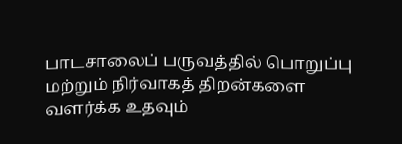பாடசாலைப் பருவத்தில் பொறுப்பு மற்றும் நிர்வாகத் திறன்களை வளர்க்க உதவும்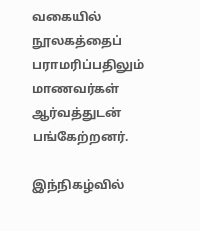வகையில் நூலகத்தைப் பராமரிப்பதிலும் மாணவர்கள் ஆர்வத்துடன் பங்கேற்றனர்.

இந்நிகழ்வில்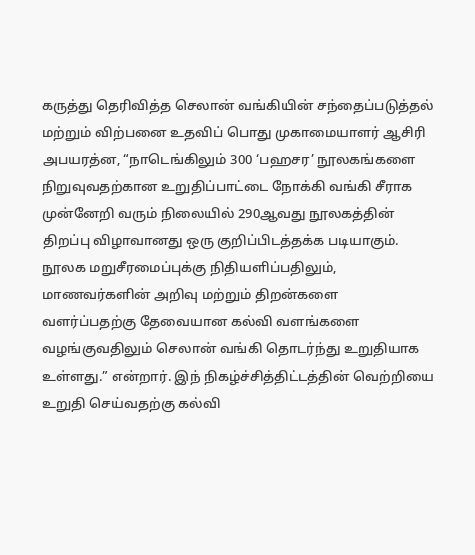கருத்து தெரிவித்த செலான் வங்கியின் சந்தைப்படுத்தல் மற்றும் விற்பனை உதவிப் பொது முகாமையாளர் ஆசிரி அபயரத்ன, “நாடெங்கிலும் 300 ‘பஹசர’ நூலகங்களை நிறுவுவதற்கான உறுதிப்பாட்டை நோக்கி வங்கி சீராக முன்னேறி வரும் நிலையில் 290ஆவது நூலகத்தின் திறப்பு விழாவானது ஒரு குறிப்பிடத்தக்க படியாகும். நூலக மறுசீரமைப்புக்கு நிதியளிப்பதிலும், மாணவர்களின் அறிவு மற்றும் திறன்களை வளர்ப்பதற்கு தேவையான கல்வி வளங்களை வழங்குவதிலும் செலான் வங்கி தொடர்ந்து உறுதியாக உள்ளது.” என்றார். இந் நிகழ்ச்சித்திட்டத்தின் வெற்றியை உறுதி செய்வதற்கு கல்வி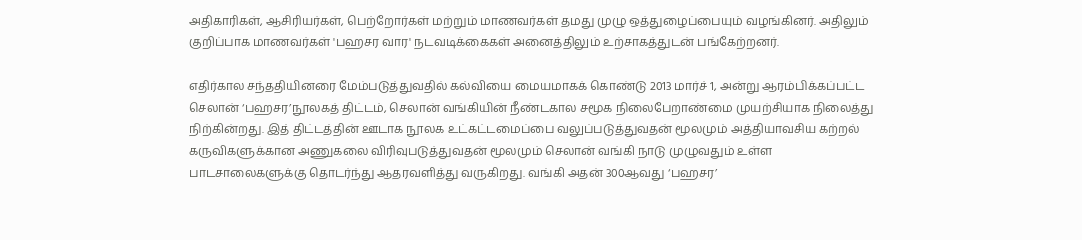அதிகாரிகள், ஆசிரியர்கள், பெற்றோர்கள் மற்றும் மாணவர்கள் தமது முழு ஒத்துழைப்பையும் வழங்கினர். அதிலும் குறிப்பாக மாணவர்கள் 'பஹசர வார' நடவடிக்கைகள் அனைத்திலும் உற்சாகத்துடன் பங்கேற்றனர்.

எதிர்கால சந்ததியினரை மேம்படுத்துவதில் கல்வியை மையமாகக் கொண்டு 2013 மார்ச் 1, அன்று ஆரம்பிக்கப்பட்ட செலான் ‘பஹசர’நூலகத் திட்டம், செலான் வங்கியின் நீண்டகால சமூக நிலைபேறாண்மை முயற்சியாக நிலைத்து நிற்கின்றது. இத் திட்டத்தின் ஊடாக நூலக உட்கட்டமைப்பை வலுப்படுத்துவதன் மூலமும் அத்தியாவசிய கற்றல் கருவிகளுக்கான அணுகலை விரிவுபடுத்துவதன் மூலமும் செலான் வங்கி நாடு முழுவதும் உள்ள பாடசாலைகளுக்கு தொடர்ந்து ஆதரவளித்து வருகிறது. வங்கி அதன் 300ஆவது ‘பஹசர’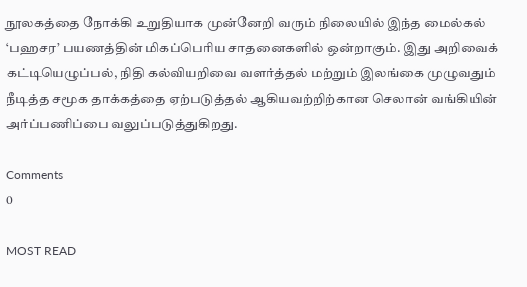நூலகத்தை நோக்கி உறுதியாக முன்னேறி வரும் நிலையில் இந்த மைல்கல் ‘பஹசர’ பயணத்தின் மிகப்பெரிய சாதனைகளில் ஒன்றாகும். இது அறிவைக் கட்டியெழுப்பல், நிதி கல்வியறிவை வளர்த்தல் மற்றும் இலங்கை முழுவதும் நீடித்த சமூக தாக்கத்தை ஏற்படுத்தல் ஆகியவற்றிற்கான செலான் வங்கியின் அர்ப்பணிப்பை வலுப்படுத்துகிறது.

Comments
0

MOST READ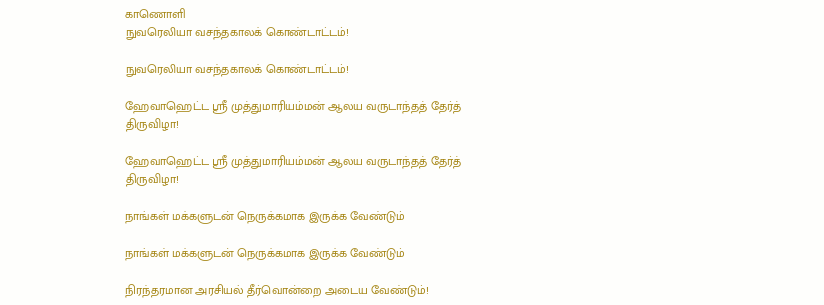காணொளி
நுவரெலியா வசந்தகாலக் கொண்டாட்டம்!

நுவரெலியா வசந்தகாலக் கொண்டாட்டம்!

ஹேவாஹெட்ட ஸ்ரீ முத்துமாரியம்மன் ஆலய வருடாந்தத் தேர்த் திருவிழா!

ஹேவாஹெட்ட ஸ்ரீ முத்துமாரியம்மன் ஆலய வருடாந்தத் தேர்த் திருவிழா!

நாங்கள் மக்களுடன் நெருக்கமாக இருக்க வேண்டும்

நாங்கள் மக்களுடன் நெருக்கமாக இருக்க வேண்டும்

நிரந்தரமான அரசியல் தீர்வொன்றை அடைய வேண்டும்!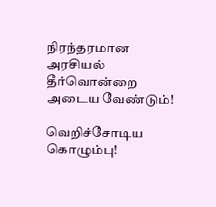நிரந்தரமான அரசியல் தீர்வொன்றை அடைய வேண்டும்!

வெறிச்சோடிய கொழும்பு!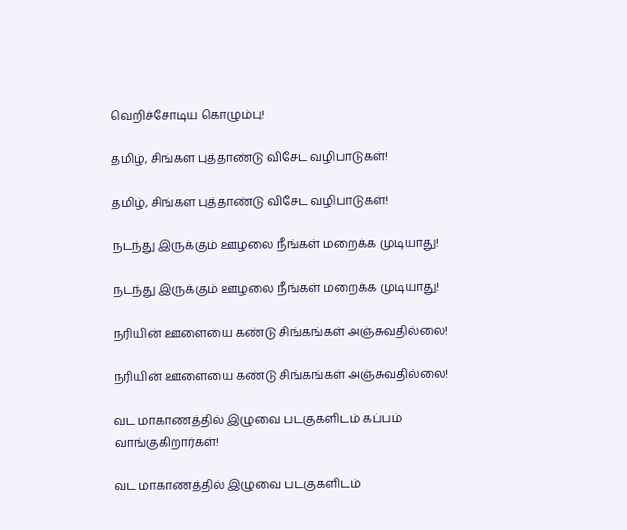வெறிச்சோடிய கொழும்பு!

தமிழ், சிங்கள புத்தாண்டு விசேட வழிபாடுகள்!

தமிழ், சிங்கள புத்தாண்டு விசேட வழிபாடுகள்!

நடந்து இருக்கும் ஊழலை நீங்கள் மறைக்க முடியாது!

நடந்து இருக்கும் ஊழலை நீங்கள் மறைக்க முடியாது!

நரியின் ஊளையை கண்டு சிங்கங்கள் அஞ்சுவதில்லை!

நரியின் ஊளையை கண்டு சிங்கங்கள் அஞ்சுவதில்லை!

வட மாகாணத்தில் இழுவை படகுகளிடம் கப்பம் வாங்குகிறார்கள்!

வட மாகாணத்தில் இழுவை படகுகளிடம்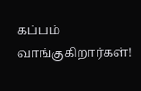கப்பம் வாங்குகிறார்கள்!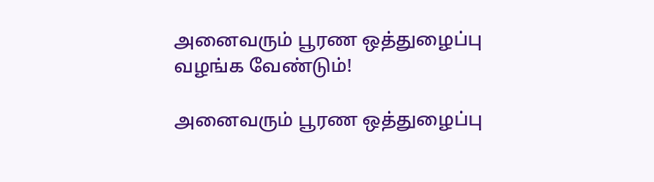அனைவரும் பூரண ஒத்துழைப்பு வழங்க வேண்டும்!

அனைவரும் பூரண ஒத்துழைப்பு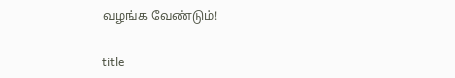வழங்க வேண்டும்!

title